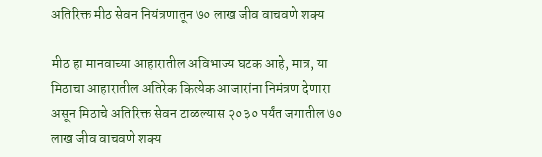अतिरिक्त मीठ सेवन नियंत्रणातून ७० लाख जीव वाचवणे शक्य

मीठ हा मानवाच्या आहारातील अविभाज्य घटक आहे, मात्र, या मिठाचा आहारातील अतिरेक कित्येक आजारांना निमंत्रण देणारा असून मिठाचे अतिरिक्त सेवन टाळल्यास २०३० पर्यंत जगातील ७० लाख जीव वाचवणे शक्य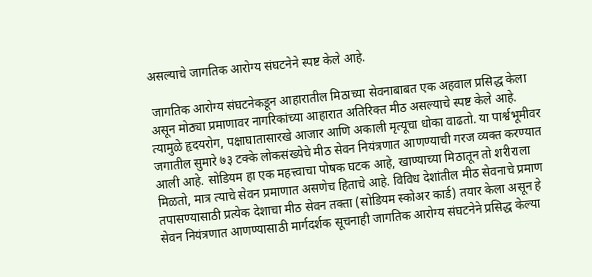असल्याचे जागतिक आरोग्य संघटनेने स्पष्ट केले आहे.

 जागतिक आरोग्य संघटनेकडून आहारातील मिठाच्या सेवनाबाबत एक अहवाल प्रसिद्ध केला असून मोठ्या प्रमाणावर नागरिकांच्या आहारात अतिरिक्त मीठ असल्याचे स्पष्ट केले आहे. त्यामुळे हृदयरोग, पक्षाघातासारखे आजार आणि अकाली मृत्यूचा धोका वाढतो. या पार्श्वभूमीवर जगातील सुमारे ७३ टक्के लोकसंख्येचे मीठ सेवन नियंत्रणात आणण्याची गरज व्यक्त करण्यात आली आहे. सोडियम हा एक महत्त्वाचा पोषक घटक आहे, खाण्याच्या मिठातून तो शरीराला मिळतो, मात्र त्याचे सेवन प्रमाणात असणेच हिताचे आहे. विविध देशांतील मीठ सेवनाचे प्रमाण तपासण्यासाठी प्रत्येक देशाचा मीठ सेवन तक्ता (सोडियम स्कोअर कार्ड) तयार केला असून हे सेवन नियंत्रणात आणण्यासाठी मार्गदर्शक सूचनाही जागतिक आरोग्य संघटनेने प्रसिद्ध केल्या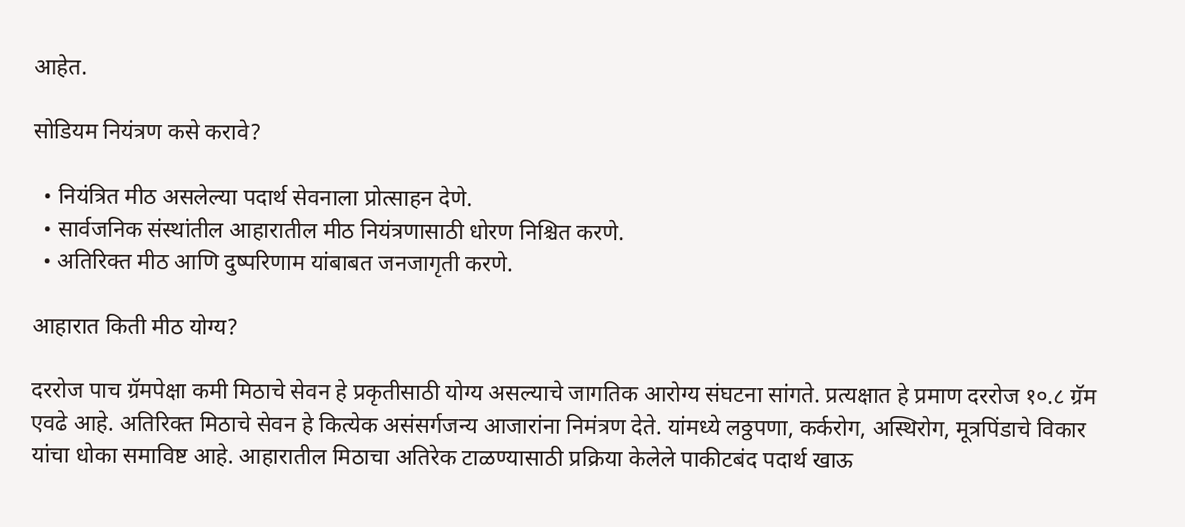आहेत.

सोडियम नियंत्रण कसे करावे?

  • नियंत्रित मीठ असलेल्या पदार्थ सेवनाला प्रोत्साहन देणे.
  • सार्वजनिक संस्थांतील आहारातील मीठ नियंत्रणासाठी धोरण निश्चित करणे.
  • अतिरिक्त मीठ आणि दुष्परिणाम यांबाबत जनजागृती करणे.

आहारात किती मीठ योग्य?

दररोज पाच ग्रॅमपेक्षा कमी मिठाचे सेवन हे प्रकृतीसाठी योग्य असल्याचे जागतिक आरोग्य संघटना सांगते. प्रत्यक्षात हे प्रमाण दररोज १०.८ ग्रॅम एवढे आहे. अतिरिक्त मिठाचे सेवन हे कित्येक असंसर्गजन्य आजारांना निमंत्रण देते. यांमध्ये लठ्ठपणा, कर्करोग, अस्थिरोग, मूत्रपिंडाचे विकार यांचा धोका समाविष्ट आहे. आहारातील मिठाचा अतिरेक टाळण्यासाठी प्रक्रिया केलेले पाकीटबंद पदार्थ खाऊ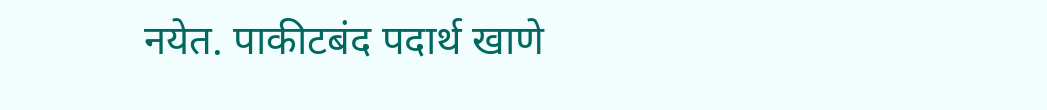नयेत. पाकीटबंद पदार्थ खाणे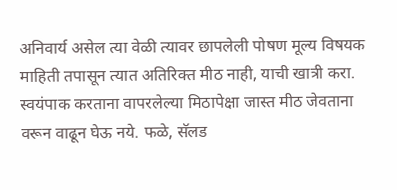अनिवार्य असेल त्या वेळी त्यावर छापलेली पोषण मूल्य विषयक माहिती तपासून त्यात अतिरिक्त मीठ नाही, याची खात्री करा. स्वयंपाक करताना वापरलेल्या मिठापेक्षा जास्त मीठ जेवताना वरून वाढून घेऊ नये. फळे, सॅलड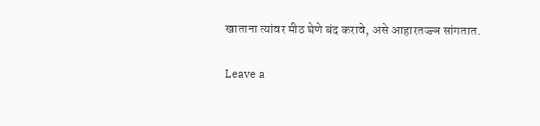खाताना त्यांवर मीठ घेणे बंद करावे, असे आहारतज्ज्ञ सांगतात.

Leave a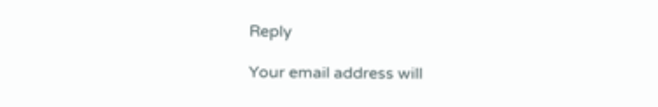Reply

Your email address will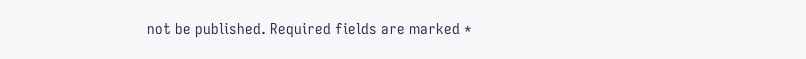not be published. Required fields are marked *